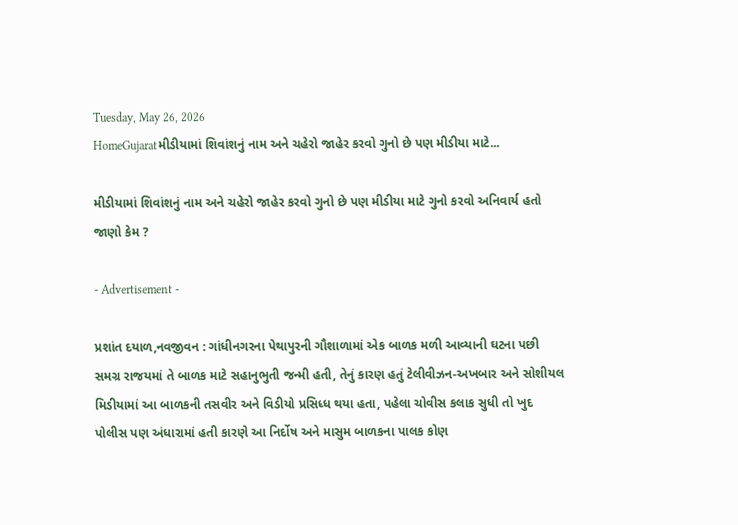Tuesday, May 26, 2026
HomeGujaratમીડીયામાં શિવાંશનું નામ અને ચહેરો જાહેર કરવો ગુનો છે પણ મીડીયા માટે...

મીડીયામાં શિવાંશનું નામ અને ચહેરો જાહેર કરવો ગુનો છે પણ મીડીયા માટે ગુનો કરવો અનિવાર્ય હતો જાણો કેમ ?

- Advertisement -

પ્રશાંત દયાળ,નવજીવન : ગાંધીનગરના પેથાપુરની ગૌશાળામાં એક બાળક મળી આવ્યાની ઘટના પછી સમગ્ર રાજયમાં તે બાળક માટે સહાનુભુતી જન્મી હતી, તેનું કારણ હતું ટેલીવીઝન-અખબાર અને સોશીયલ મિડીયામાં આ બાળકની તસવીર અને વિડીયો પ્રસિધ્ધ થયા હતા, પહેલા ચોવીસ કલાક સુધી તો ખુદ પોલીસ પણ અંધારામાં હતી કારણે આ નિર્દોષ અને માસુમ બાળકના પાલક કોણ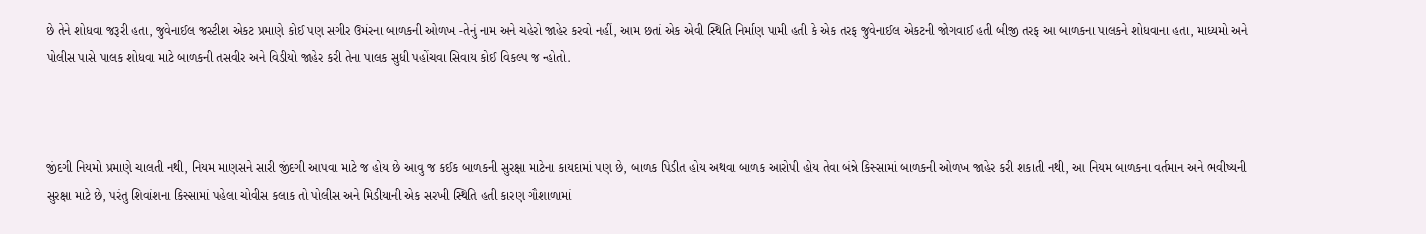છે તેને શોધવા જરૂરી હતા, જુવેનાઈલ જસ્ટીશ એકટ પ્રમાણે કોઈ પણ સગીર ઉમંરના બાળકની ઓળખ -તેનું નામ અને ચહેરો જાહેર કરવો નહીં, આમ છતાં એક એવી સ્થિતિ નિર્માણ પામી હતી કે એક તરફ જુવેનાઈલ એકટની જોગવાઈ હતી બીજી તરફ આ બાળકના પાલકને શોધવાના હતા, માધ્યમો અને પોલીસ પાસે પાલક શોધવા માટે બાળકની તસવીર અને વિડીયો જાહેર કરી તેના પાલક સુધી પહોંચવા સિવાય કોઈ વિકલ્પ જ ન્હોતો.



જીંદગી નિયમો પ્રમાણે ચાલતી નથી, નિયમ માણસને સારી જીંદગી આપવા માટે જ હોય છે આવુ જ કઈક બાળકની સુરક્ષા માટેના કાયદામાં પણ છે, બાળક પિડીત હોય અથવા બાળક આરોપી હોય તેવા બંન્ને કિસ્સામાં બાળકની ઓળખ જાહેર કરી શકાતી નથી, આ નિયમ બાળકના વર્તમાન અને ભવીષ્યની સુરક્ષા માટે છે, પરંતુ શિવાંશના કિસ્સામાં પહેલા ચોવીસ કલાક તો પોલીસ અને મિડીયાની એક સરખી સ્થિતિ હતી કારણ ગૌશાળામાં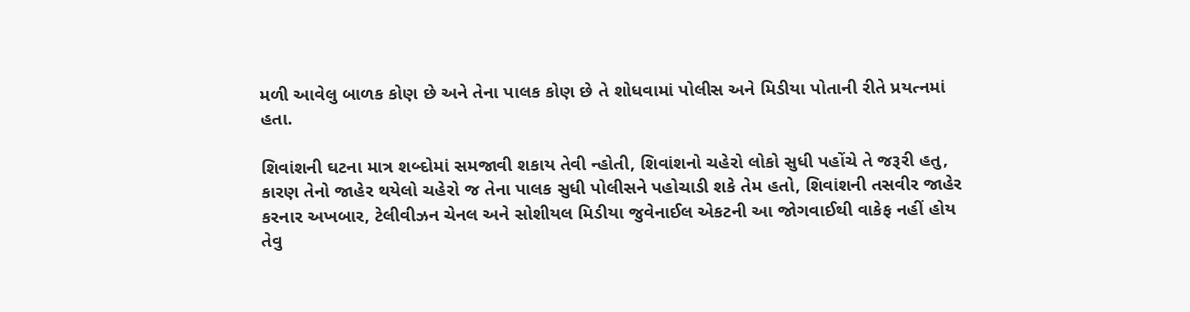મળી આવેલુ બાળક કોણ છે અને તેના પાલક કોણ છે તે શોધવામાં પોલીસ અને મિડીયા પોતાની રીતે પ્રયત્નમાં હતા.

શિવાંશની ઘટના માત્ર શબ્દોમાં સમજાવી શકાય તેવી ન્હોતી, શિવાંશનો ચહેરો લોકો સુધી પહોંચે તે જરૂરી હતુ, કારણ તેનો જાહેર થયેલો ચહેરો જ તેના પાલક સુધી પોલીસને પહોચાડી શકે તેમ હતો, શિવાંશની તસવીર જાહેર કરનાર અખબાર, ટેલીવીઝન ચેનલ અને સોશીયલ મિડીયા જુવેનાઈલ એકટની આ જોગવાઈથી વાકેફ નહીં હોય તેવુ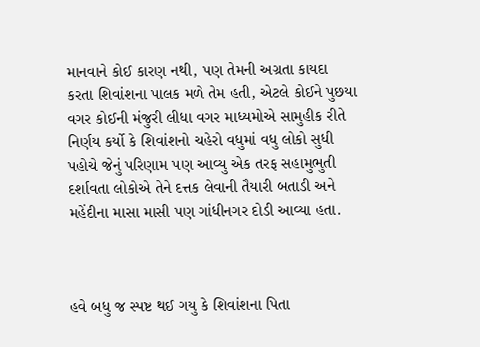માનવાને કોઈ કારણ નથી, પણ તેમની અગ્રતા કાયદા કરતા શિવાંશના પાલક મળે તેમ હતી, એટલે કોઈને પુછયા વગર કોઈની મંજુરી લીધા વગર માધ્યમોએ સામુહીક રીતે નિર્ણય કર્યો કે શિવાંશનો ચહેરો વધુમાં વધુ લોકો સુધી પહોચે જેનું પરિણામ પણ આવ્યુ એક તરફ સહામુભુતી દર્શાવતા લોકોએ તેને દત્તક લેવાની તૈયારી બતાડી અને મહેંદીના માસા માસી પણ ગાંધીનગર દોડી આવ્યા હતા.



હવે બધુ જ સ્પષ્ટ થઈ ગયુ કે શિવાંશના પિતા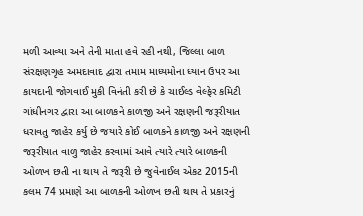મળી આવ્યા અને તેની માતા હવે રહી નથી, જિલ્લા બાળ સંરક્ષણગૃહ અમદાવાદ દ્વારા તમામ માધ્યમોના ધ્યાન ઉપર આ કાયદાની જોગવાઈ મુકી વિનંતી કરી છે કે ચાઈલ્ડ વેલ્ફેર કમિટી ગાંધીનગર દ્વારા આ બાળકને કાળજી અને રક્ષણની જરૂરીયાત ધરાવતુ જાહેર કર્યુ છે જયારે કોઈ બાળકને કાળજી અને રક્ષણની જરૂરીયાત વાળુ જાહેર કરવામાં આવે ત્યારે ત્યારે બાળકની ઓળખ છતી ના થાય તે જરૂરી છે જુવેનાઈલ એકટ 2015ની કલમ 74 પ્રમાણે આ બાળકની ઓળખ છતી થાય તે પ્રકારનું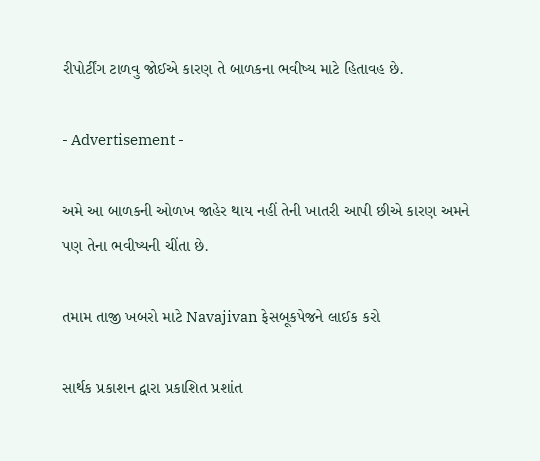રીપોર્ટીંગ ટાળવુ જોઈએ કારણ તે બાળકના ભવીષ્ય માટે હિતાવહ છે.

- Advertisement -

અમે આ બાળકની ઓળખ જાહેર થાય નહીં તેની ખાતરી આપી છીએ કારણ અમને પણ તેના ભવીષ્યની ચીંતા છે.

તમામ તાજી ખબરો માટે Navajivan ફેસબૂકપેજને લાઈક કરો

સાર્થક પ્રકાશન દ્વારા પ્રકાશિત પ્રશાંત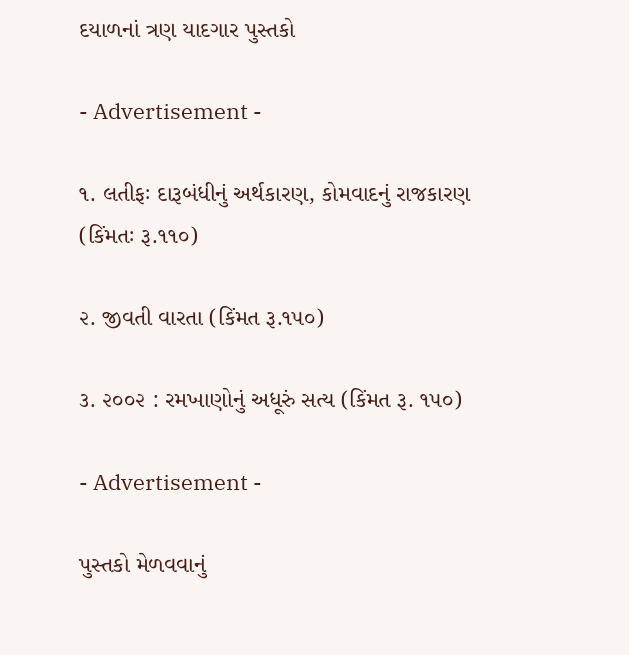દયાળનાં ત્રણ યાદગાર પુસ્તકો

- Advertisement -

૧. લતીફઃ દારૂબંધીનું અર્થકારણ, કોમવાદનું રાજકારણ (કિંમતઃ રૂ.૧૧૦)

૨. જીવતી વારતા (કિંમત રૂ.૧૫૦)

૩. ૨૦૦૨ : રમખાણોનું અધૂરું સત્ય (કિંમત રૂ. ૧૫૦)

- Advertisement -

પુસ્તકો મેળવવાનું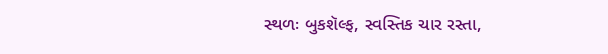સ્થળઃ બુકશૅલ્ફ, સ્વસ્તિક ચાર રસ્તા,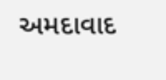અમદાવાદ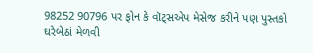98252 90796 પર ફોન કે વૉટ્સએપ મેસેજ કરીને પણ પુસ્તકો ઘરેબેઠાં મેળવી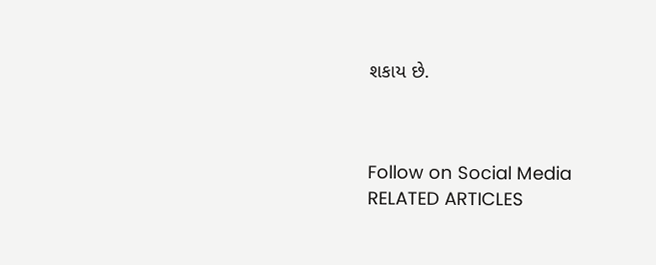શકાય છે.



Follow on Social Media
RELATED ARTICLES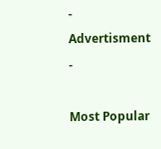- Advertisment -

Most Popular